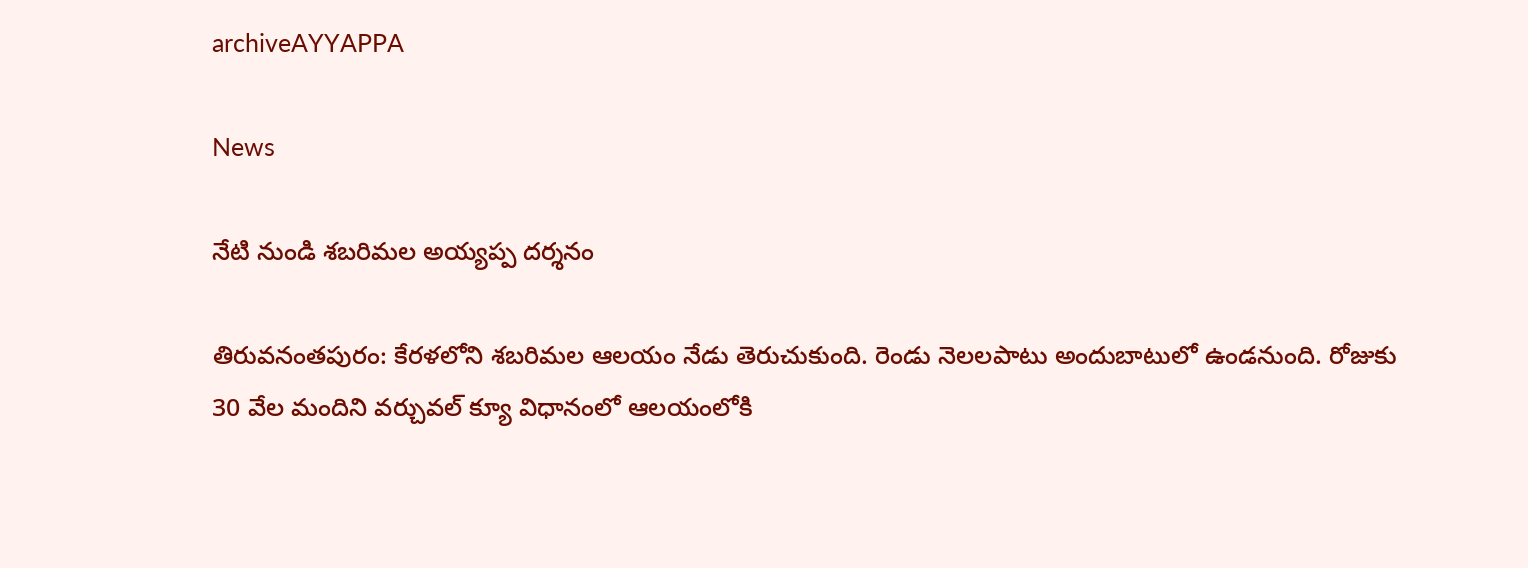archiveAYYAPPA

News

నేటి నుండి శబరిమల అయ్యప్ప దర్శనం

తిరువ‌నంత‌పురం: కేరళలోని శబరిమల ఆలయం నేడు తెరుచుకుంది. రెండు నెలలపాటు అందుబాటులో ఉండనుంది. రోజుకు 30 వేల మందిని వర్చువల్‌ క్యూ విధానంలో ఆలయంలోకి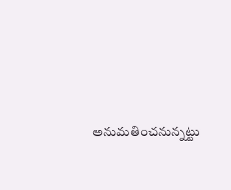అనుమతించనున్నట్టు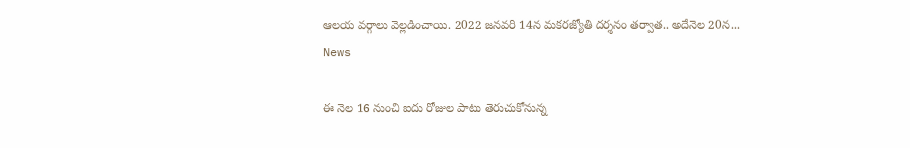ఆలయ వర్గాలు వెల్లడించాయి. 2022 జనవరి 14న మకరజ్యోతి దర్శనం తర్వాత.. అదేనెల 20న...
News

ఈ నెల 16 నుంచి ఐదు రోజుల పాటు తెరుచుకోనున్న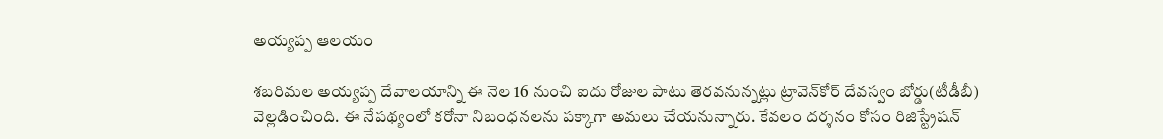అయ్యప్ప ఆలయం

శబరిమల అయ్యప్ప దేవాలయాన్ని ఈ నెల 16 నుంచి ఐదు రోజుల పాటు తెరవనున్నట్లు ట్రావెన్‌కోర్‌ దేవస్వం బోర్డు(టీడీబీ) వెల్లడించింది. ఈ నేపథ్యంలో కరోనా నిబంధనలను పక్కాగా అమలు చేయనున్నారు. కేవలం దర్శనం కోసం రిజిస్ట్రేషన్‌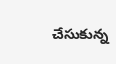చేసుకున్న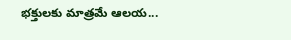భక్తులకు మాత్రమే ఆలయ...